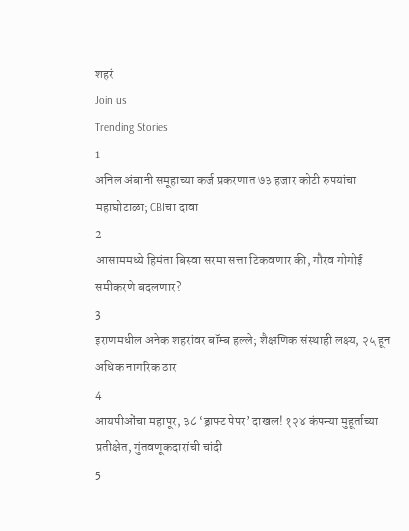शहरं
Join us
Trending Stories
1
अनिल अंबानी समूहाच्या कर्ज प्रकरणात ७३ हजार कोटी रुपयांचा महाघोटाळा; CBIचा दावा
2
आसाममध्ये हिमंता बिस्वा सरमा सत्ता टिकवणार की, गौरव गोगोई समीकरणे बदलणार?
3
इराणमधील अनेक शहरांवर बॉम्ब हल्ले; शैक्षणिक संस्थाही लक्ष्य, २५ हून अधिक नागरिक ठार
4
आयपीओंचा महापूर, ३८ ‘ड्राफ्ट पेपर’ दाखल! १२४ कंपन्या मुहूर्ताच्या प्रतीक्षेत, गुंतवणूकदारांची चांदी
5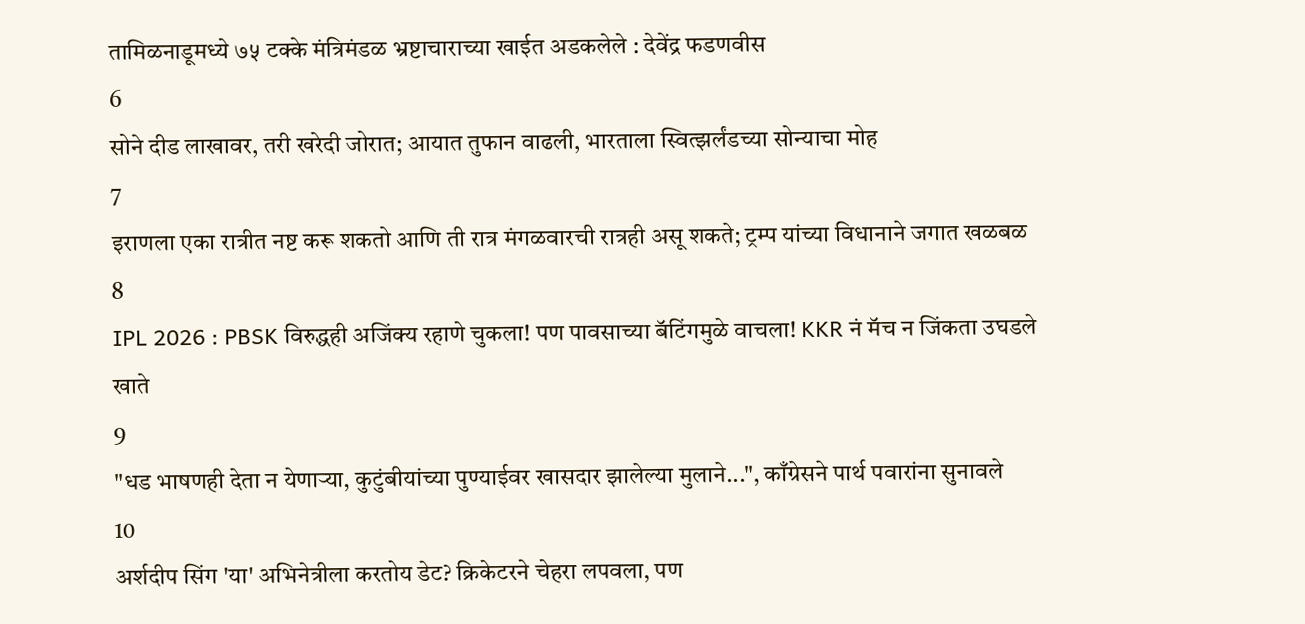तामिळनाडूमध्ये ७५ टक्के मंत्रिमंडळ भ्रष्टाचाराच्या खाईत अडकलेले : देवेंद्र फडणवीस
6
सोने दीड लाखावर, तरी खरेदी जोरात; आयात तुफान वाढली, भारताला स्वित्झर्लंडच्या सोन्याचा मोह
7
इराणला एका रात्रीत नष्ट करू शकतो आणि ती रात्र मंगळवारची रात्रही असू शकते; ट्रम्प यांच्या विधानाने जगात खळबळ
8
IPL 2026 : PBSK विरुद्धही अजिंक्य रहाणे चुकला! पण पावसाच्या बॅटिंगमुळे वाचला! KKR नं मॅच न जिंकता उघडले खाते
9
"धड भाषणही देता न येणाऱ्या, कुटुंबीयांच्या पुण्याईवर खासदार झालेल्या मुलाने...", काँग्रेसने पार्थ पवारांना सुनावले
10
अर्शदीप सिंग 'या' अभिनेत्रीला करतोय डेट? क्रिकेटरने चेहरा लपवला, पण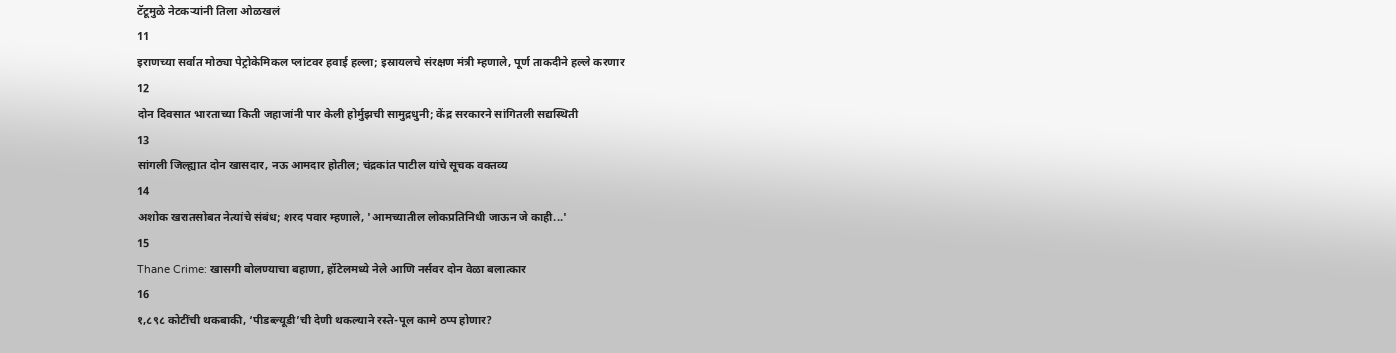टॅटूमुळे नेटकऱ्यांनी तिला ओळखलं
11
इराणच्या सर्वात मोठ्या पेट्रोकेमिकल प्लांटवर हवाई हल्ला; इस्रायलचे संरक्षण मंत्री म्हणाले, पूर्ण ताकदीने हल्ले करणार
12
दोन दिवसात भारताच्या किती जहाजांनी पार केली होर्मुझची सामुद्रधुनी; केंद्र सरकारने सांगितली सद्यस्थिती
13
सांगली जिल्ह्यात दोन खासदार, नऊ आमदार होतील; चंद्रकांत पाटील यांचे सूचक वक्तव्य
14
अशोक खरातसोबत नेत्यांचे संबंध; शरद पवार म्हणाले, 'आमच्यातील लोकप्रतिनिधी जाऊन जे काही...'
15
Thane Crime: खासगी बोलण्याचा बहाणा, हॉटेलमध्ये नेले आणि नर्सवर दोन वेळा बलात्कार
16
१,८९८ कोटींची थकबाकी, ‘पीडब्ल्यूडी’ची देणी थकल्याने रस्ते-पूल कामे ठप्प होणार?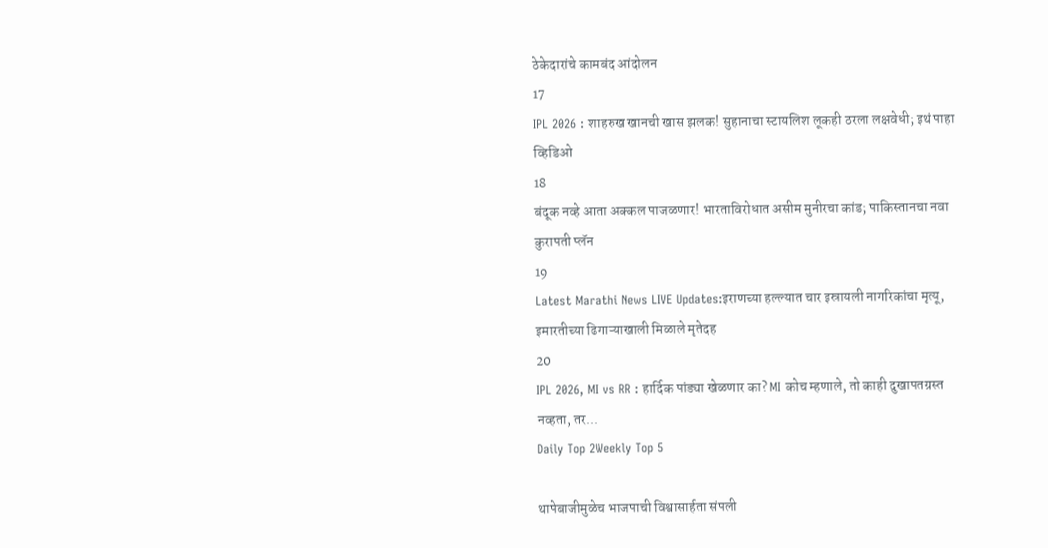ठेकेदारांचे कामबंद आंदोलन
17
IPL 2026 : शाहरुख खानची खास झलक! सुहानाचा स्टायलिश लूकही ठरला लक्षवेधी; इथं पाहा व्हिडिओ
18
बंदूक नव्हे आता अक्कल पाजळणार! भारताविरोधात असीम मुनीरचा कांड; पाकिस्तानचा नवा कुरापती प्लॅन
19
Latest Marathi News LIVE Updates:इराणच्या हल्ल्यात चार इस्रायली नागरिकांचा मृत्यू, इमारतीच्या ढिगाऱ्याखाली मिळाले मृतेदह
20
IPL 2026, MI vs RR : हार्दिक पांड्या खेळणार का? MI कोच म्हणाले, तो काही दुखापतग्रस्त नव्हता, तर...
Daily Top 2Weekly Top 5

थापेबाजीमुळेच भाजपाची विश्वासार्हता संपली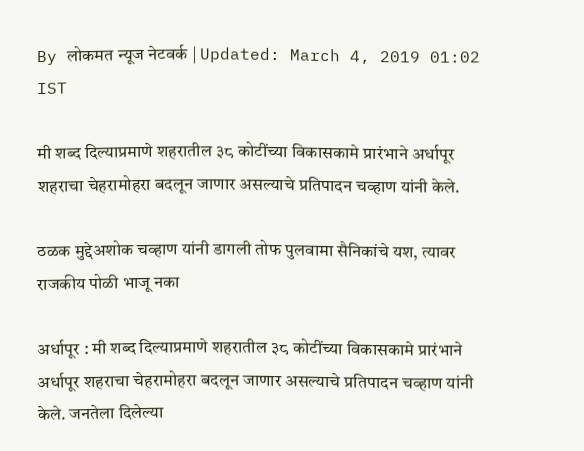By लोकमत न्यूज नेटवर्क | Updated: March 4, 2019 01:02 IST

मी शब्द दिल्याप्रमाणे शहरातील ३८ कोटींच्या विकासकामे प्रारंभाने अर्धापूर शहराचा चेहरामोहरा बदलून जाणार असल्याचे प्रतिपादन चव्हाण यांनी केले.

ठळक मुद्देअशोक चव्हाण यांनी डागली तोफ पुलवामा सैनिकांचे यश, त्यावर राजकीय पोळी भाजू नका

अर्धापूर : मी शब्द दिल्याप्रमाणे शहरातील ३८ कोटींच्या विकासकामे प्रारंभाने अर्धापूर शहराचा चेहरामोहरा बदलून जाणार असल्याचे प्रतिपादन चव्हाण यांनी केले. जनतेला दिलेल्या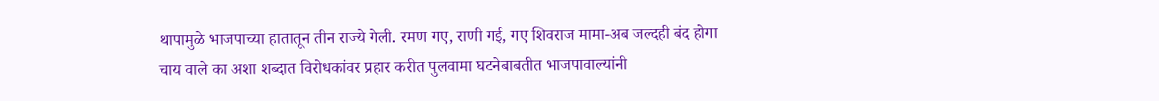थापामुळे भाजपाच्या हातातून तीन राज्ये गेली. रमण गए, राणी गई, गए शिवराज मामा-अब जल्दही बंद होगा चाय वाले का अशा शब्दात विरोधकांवर प्रहार करीत पुलवामा घटनेबाबतीत भाजपावाल्यांनी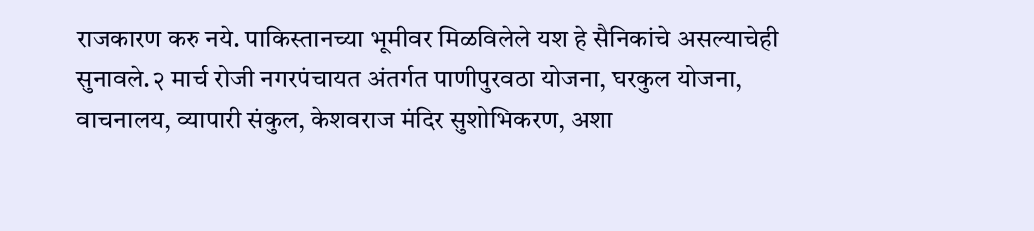राजकारण करु नये. पाकिस्तानच्या भूमीवर मिळविलेले यश हे सैनिकांचे असल्याचेही सुनावले.२ मार्च रोजी नगरपंचायत अंतर्गत पाणीपुरवठा योजना, घरकुल योजना, वाचनालय, व्यापारी संकुल, केशवराज मंदिर सुशोभिकरण, अशा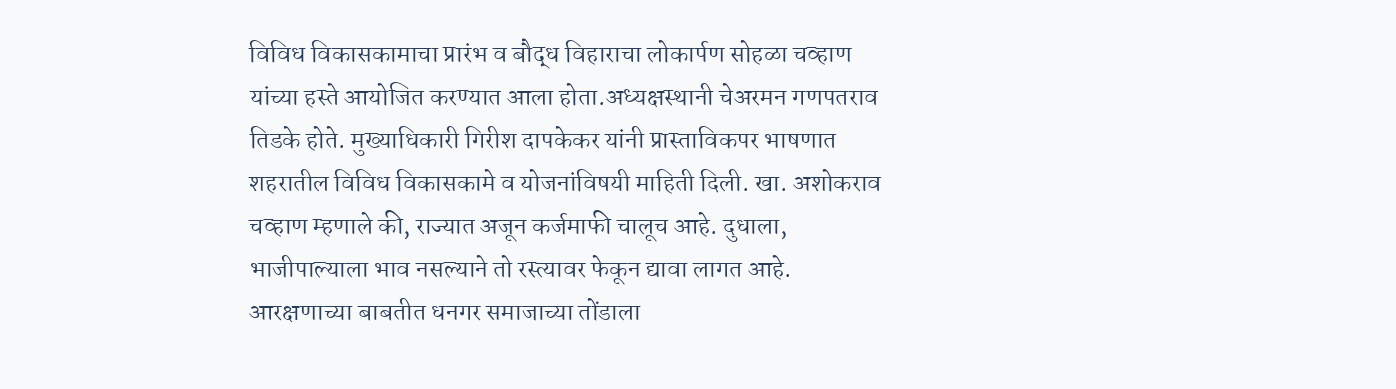विविध विकासकामाचा प्रारंभ व बौद्ध विहाराचा लोकार्पण सोहळा चव्हाण यांच्या हस्ते आयोजित करण्यात आला होता.अध्यक्षस्थानी चेअरमन गणपतराव तिडके होते. मुख्याधिकारी गिरीश दापकेकर यांनी प्रास्ताविकपर भाषणात शहरातील विविध विकासकामे व योजनांविषयी माहिती दिली. खा. अशोकराव चव्हाण म्हणाले की, राज्यात अजून कर्जमाफी चालूच आहे. दुधाला, भाजीपाल्याला भाव नसल्याने तो रस्त्यावर फेकून द्यावा लागत आहे. आरक्षणाच्या बाबतीत धनगर समाजाच्या तोंडाला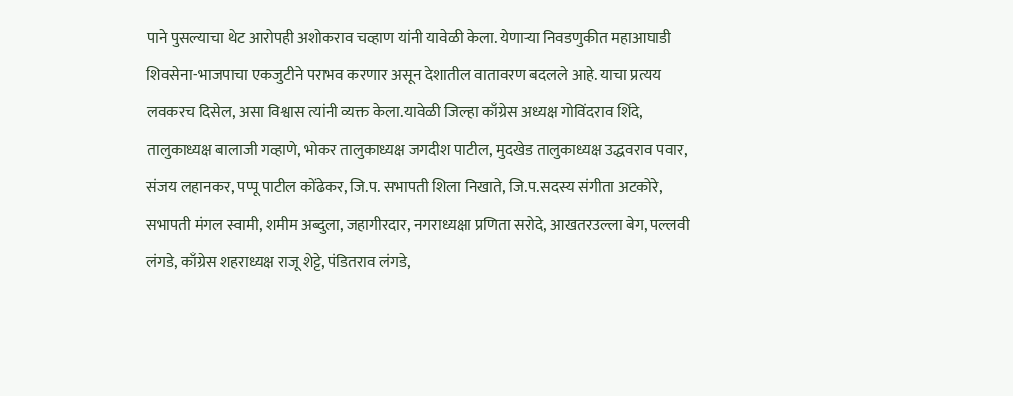पाने पुसल्याचा थेट आरोपही अशोकराव चव्हाण यांनी यावेळी केला. येणाऱ्या निवडणुकीत महाआघाडी शिवसेना-भाजपाचा एकजुटीने पराभव करणार असून देशातील वातावरण बदलले आहे. याचा प्रत्यय लवकरच दिसेल, असा विश्वास त्यांनी व्यक्त केला.यावेळी जिल्हा काँग्रेस अध्यक्ष गोविंदराव शिंदे, तालुकाध्यक्ष बालाजी गव्हाणे, भोकर तालुकाध्यक्ष जगदीश पाटील, मुदखेड तालुकाध्यक्ष उद्धवराव पवार, संजय लहानकर, पप्पू पाटील कोंढेकर, जि.प. सभापती शिला निखाते, जि.प.सदस्य संगीता अटकोरे, सभापती मंगल स्वामी, शमीम अब्दुला, जहागीरदार, नगराध्यक्षा प्रणिता सरोदे, आखतरउल्ला बेग, पल्लवी लंगडे, काँग्रेस शहराध्यक्ष राजू शेट्टे, पंडितराव लंगडे,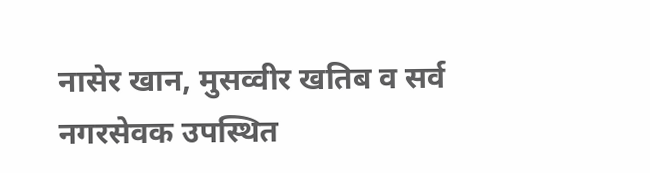नासेर खान, मुसव्वीर खतिब व सर्व नगरसेवक उपस्थित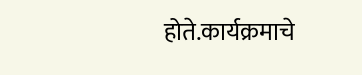होते.कार्यक्रमाचे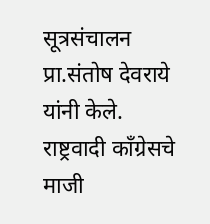सूत्रसंचालन प्रा.संतोष देवराये यांनी केले. राष्ट्रवादी काँग्रेसचे माजी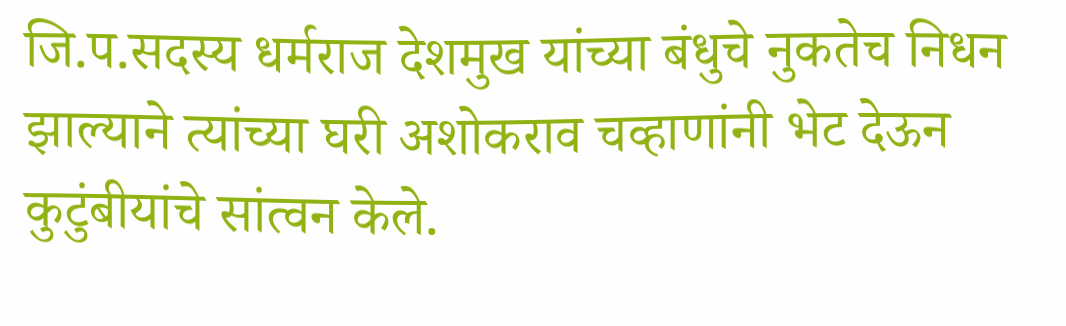जि.प.सदस्य धर्मराज देशमुख यांच्या बंधुचे नुकतेच निधन झाल्याने त्यांच्या घरी अशोकराव चव्हाणांनी भेट देऊन कुटुंबीयांचे सांत्वन केले.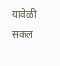यावेळी सकल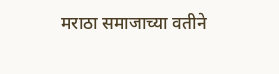मराठा समाजाच्या वतीने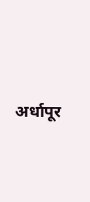अर्धापूर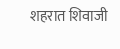शहरात शिवाजी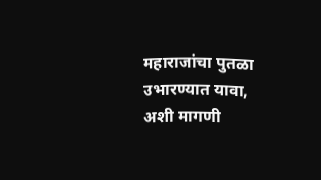महाराजांचा पुतळा उभारण्यात यावा, अशी मागणी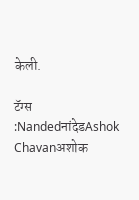केली.

टॅग्स :NandedनांदेडAshok Chavanअशोक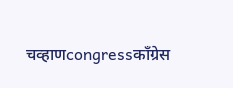चव्हाणcongressकाँग्रेस